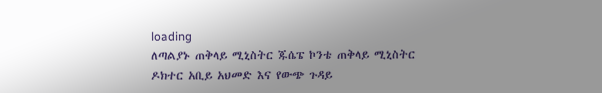loading
ለጣልያኑ ጠቅላይ ሚኒስትር ጁሴፔ ኮንቴ ጠቅላይ ሚኒስትር ዶክተር አቢይ አህመድ እና የውጭ ጉዳይ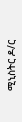ሚኒስትር ዶ/ር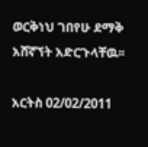ወርቅነህ ገበየሁ ደማቅ አሸኛኘት አድርጉላቸዉ፡፡

አርትስ 02/02/2011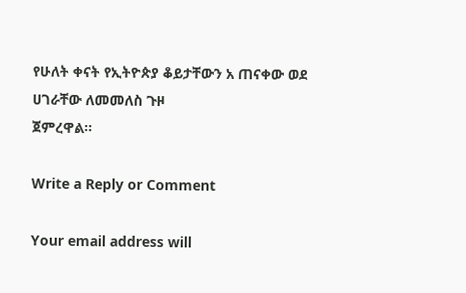የሁለት ቀናት የኢትዮጵያ ቆይታቸውን አ ጠናቀው ወደ ሀገራቸው ለመመለስ ጉዞ
ጀምረዋል፡፡

Write a Reply or Comment

Your email address will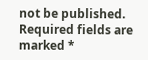not be published. Required fields are marked *